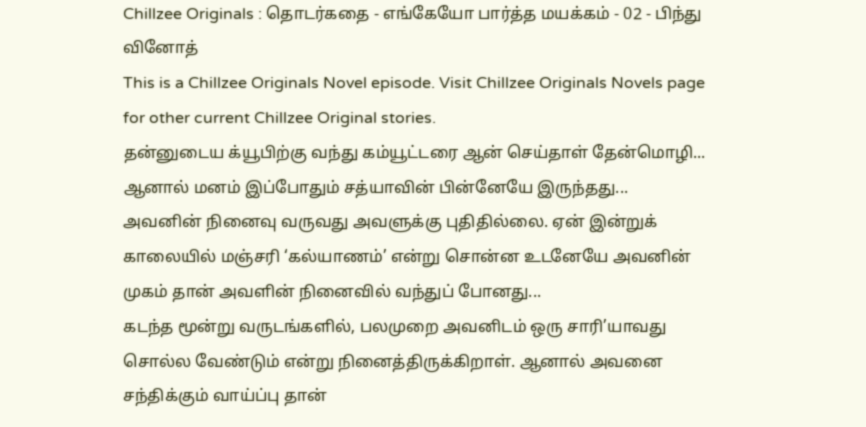Chillzee Originals : தொடர்கதை - எங்கேயோ பார்த்த மயக்கம் - 02 - பிந்து வினோத்
This is a Chillzee Originals Novel episode. Visit Chillzee Originals Novels page for other current Chillzee Original stories.
தன்னுடைய க்யூபிற்கு வந்து கம்யூட்டரை ஆன் செய்தாள் தேன்மொழி... ஆனால் மனம் இப்போதும் சத்யாவின் பின்னேயே இருந்தது...
அவனின் நினைவு வருவது அவளுக்கு புதிதில்லை. ஏன் இன்றுக் காலையில் மஞ்சரி ‘கல்யாணம்’ என்று சொன்ன உடனேயே அவனின் முகம் தான் அவளின் நினைவில் வந்துப் போனது...
கடந்த மூன்று வருடங்களில், பலமுறை அவனிடம் ஒரு சாரி’யாவது சொல்ல வேண்டும் என்று நினைத்திருக்கிறாள். ஆனால் அவனை சந்திக்கும் வாய்ப்பு தான்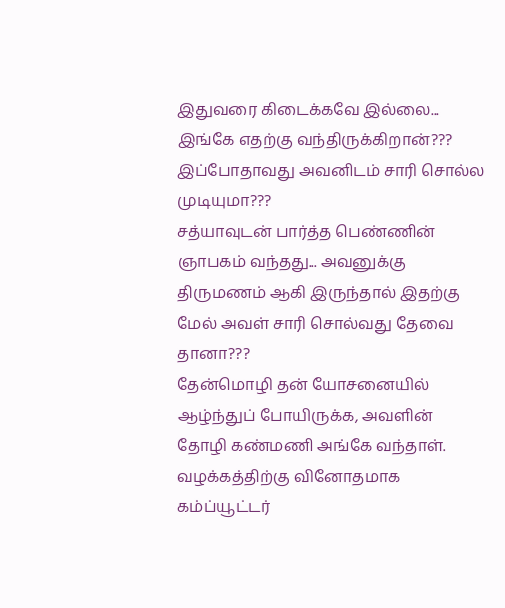இதுவரை கிடைக்கவே இல்லை...
இங்கே எதற்கு வந்திருக்கிறான்???
இப்போதாவது அவனிடம் சாரி சொல்ல முடியுமா???
சத்யாவுடன் பார்த்த பெண்ணின் ஞாபகம் வந்தது... அவனுக்கு திருமணம் ஆகி இருந்தால் இதற்கு மேல் அவள் சாரி சொல்வது தேவை தானா???
தேன்மொழி தன் யோசனையில் ஆழ்ந்துப் போயிருக்க, அவளின் தோழி கண்மணி அங்கே வந்தாள்.
வழக்கத்திற்கு வினோதமாக கம்ப்யூட்டர்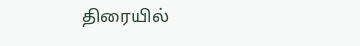திரையில்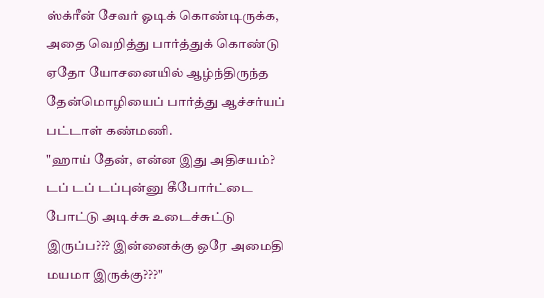ஸ்க்ரீன் சேவர் ஓடிக் கொண்டிருக்க, அதை வெறித்து பார்த்துக் கொண்டு ஏதோ யோசனையில் ஆழ்ந்திருந்த தேன்மொழியைப் பார்த்து ஆச்சர்யப் பட்டாள் கண்மணி.
"ஹாய் தேன், என்ன இது அதிசயம்? டப் டப் டப்புன்னு கீபோர்ட்டை போட்டு அடிச்சு உடைச்சுட்டு இருப்ப??? இன்னைக்கு ஒரே அமைதி மயமா இருக்கு???"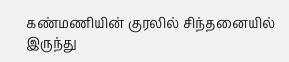கண்மணியின் குரலில் சிந்தனையில் இருந்து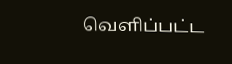வெளிப்பட்ட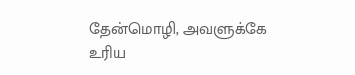தேன்மொழி, அவளுக்கே உரிய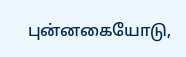புன்னகையோடு,